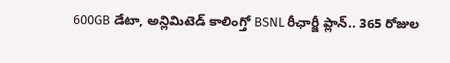600GB డేటా, అన్లిమిటెడ్ కాలింగ్తో BSNL రీఛార్జీ ప్లాన్.. 365 రోజుల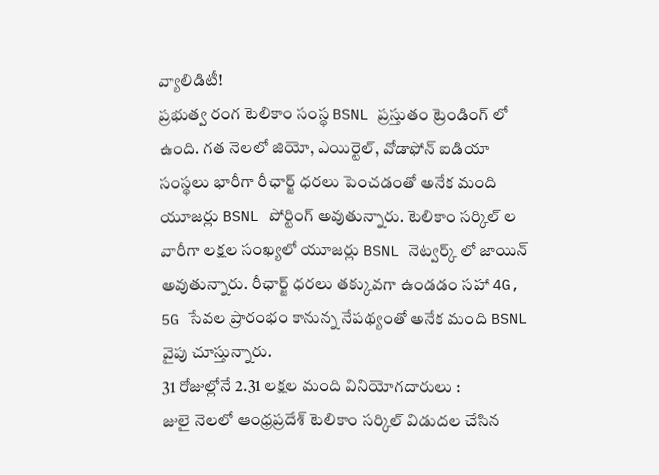వ్యాలిడిటీ!
ప్రభుత్వ రంగ టెలికాం సంస్థ BSNL ప్రస్తుతం ట్రెండింగ్ లో ఉంది. గత నెలలో జియో, ఎయిర్టెల్, వోడాఫోన్ ఐడియా సంస్థలు భారీగా రీఛార్జ్ ధరలు పెంచడంతో అనేక మంది యూజర్లు BSNL పోర్టింగ్ అవుతున్నారు. టెలికాం సర్కిల్ ల వారీగా లక్షల సంఖ్యలో యూజర్లు BSNL నెట్వర్క్ లో జాయిన్ అవుతున్నారు. రీఛార్జ్ ధరలు తక్కువగా ఉండడం సహా 4G, 5G సేవల ప్రారంభం కానున్న నేపథ్యంతో అనేక మంది BSNL వైపు చూస్తున్నారు.
31 రోజుల్లోనే 2.31 లక్షల మంది వినియోగదారులు :
జులై నెలలో ఆంధ్రప్రదేశ్ టెలికాం సర్కిల్ విడుదల చేసిన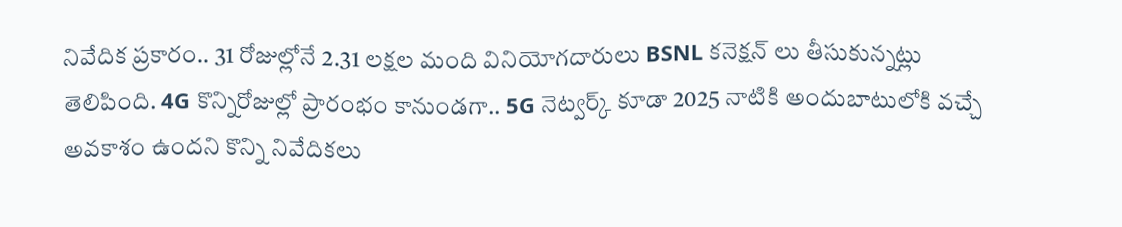నివేదిక ప్రకారం.. 31 రోజుల్లోనే 2.31 లక్షల మంది వినియోగదారులు BSNL కనెక్షన్ లు తీసుకున్నట్లు తెలిపింది. 4G కొన్నిరోజుల్లో ప్రారంభం కానుండగా.. 5G నెట్వర్క్ కూడా 2025 నాటికి అందుబాటులోకి వచ్చే అవకాశం ఉందని కొన్ని నివేదికలు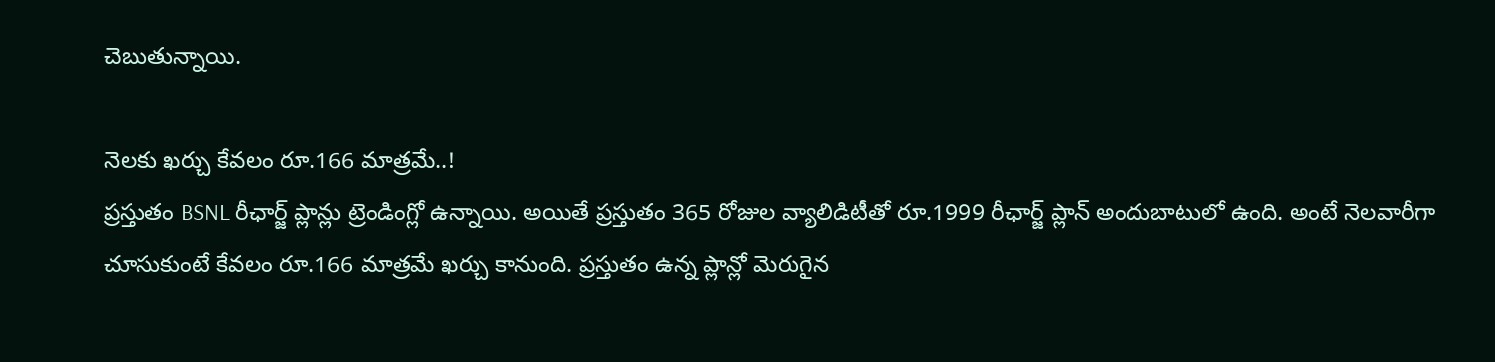చెబుతున్నాయి.

నెలకు ఖర్చు కేవలం రూ.166 మాత్రమే..!
ప్రస్తుతం BSNL రీఛార్జ్ ప్లాన్లు ట్రెండింగ్లో ఉన్నాయి. అయితే ప్రస్తుతం 365 రోజుల వ్యాలిడిటీతో రూ.1999 రీఛార్జ్ ప్లాన్ అందుబాటులో ఉంది. అంటే నెలవారీగా చూసుకుంటే కేవలం రూ.166 మాత్రమే ఖర్చు కానుంది. ప్రస్తుతం ఉన్న ప్లాన్లో మెరుగైన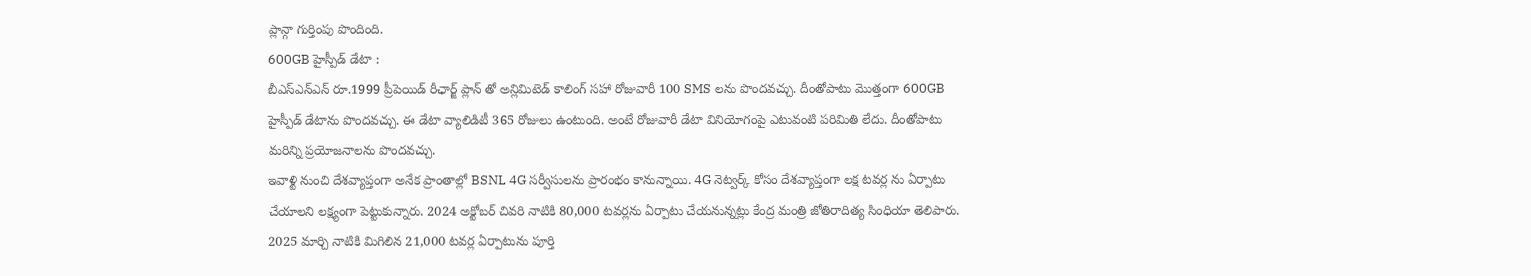ప్లాన్గా గుర్తింపు పొందింది.
600GB హైస్పీడ్ డేటా :
బీఎస్ఎన్ఎన్ రూ.1999 ప్రీపెయిడ్ రీఛార్జ్ ప్లాన్ తో అన్లిమిటెడ్ కాలింగ్ సహా రోజువారీ 100 SMS లను పొందవచ్చు. దీంతోపాటు మొత్తంగా 600GB హైస్పీడ్ డేటాను పొందవచ్చు. ఈ డేటా వ్యాలిడిటీ 365 రోజులు ఉంటుంది. అంటే రోజువారీ డేటా వినియోగంపై ఎటువంటి పరిమితి లేదు. దీంతోపాటు మరిన్ని ప్రయోజనాలను పొందవచ్చు.
ఇవాళ్టి నుంచి దేశవ్యాప్తంగా అనేక ప్రాంతాల్లో BSNL 4G సర్వీసులను ప్రారంభం కానున్నాయి. 4G నెట్వర్క్ కోసం దేశవ్యాప్తంగా లక్ష టవర్ల ను ఏర్పాటు చేయాలని లక్ష్యంగా పెట్టుకున్నారు. 2024 అక్టోబర్ చివరి నాటికి 80,000 టవర్లను ఏర్పాటు చేయనున్నట్లు కేంద్ర మంత్రి జోతిరాదిత్య సింధియా తెలిపారు. 2025 మార్చి నాటికి మిగిలిన 21,000 టవర్ల ఏర్పాటును పూర్తి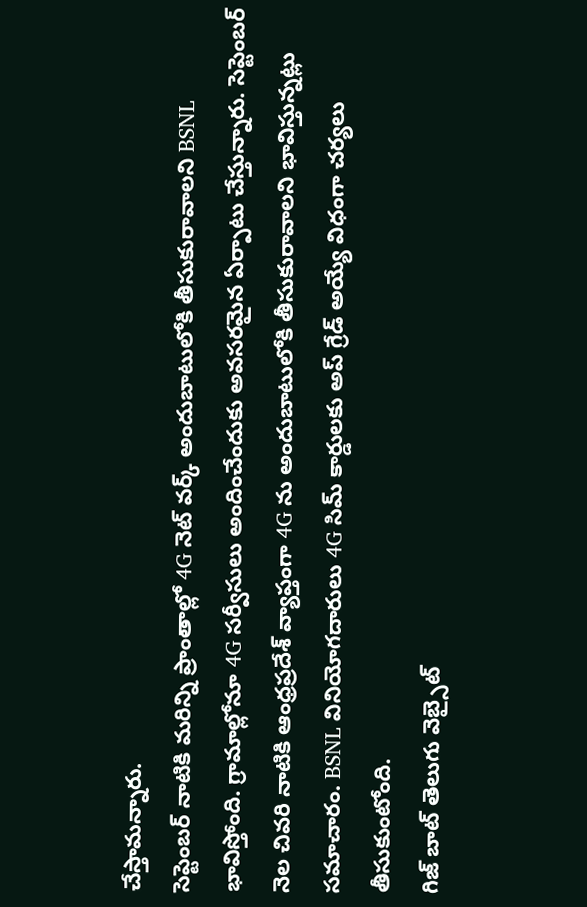చేస్తామన్నారు.
సెప్టెంబర్ నాటికి మరిన్ని ప్రాంతాల్లో 4G నెట్ వర్క్ అందుబాటులోకి తీసుకురావాలని BSNL భావిస్తోంది. గ్రామాల్లోనూ 4G సర్వీసులు అందించేందుకు అవసరమైన ఏర్పాటు చేస్తున్నారు. సెప్టెంబర్ నెల చివరి నాటికి ఆంధ్రప్రదేశ్ వ్యాప్తంగా 4G ను అందుబాటులోకి తీసుకురావాలని భావిస్తున్నట్లు సమాచారం. BSNL వినియోగదారులు 4G సిమ్ కార్డులకు అప్ గ్రేడ్ అయ్యే విధంగా చర్యలు తీసుకుంటోంది.
గిజ్ బాట్ తెలుగు వెబ్సైట్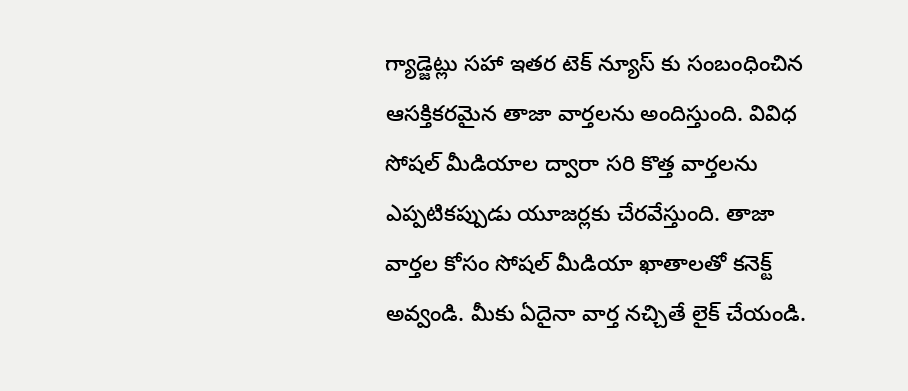గ్యాడ్జెట్లు సహా ఇతర టెక్ న్యూస్ కు సంబంధించిన ఆసక్తికరమైన తాజా వార్తలను అందిస్తుంది. వివిధ సోషల్ మీడియాల ద్వారా సరి కొత్త వార్తలను ఎప్పటికప్పుడు యూజర్లకు చేరవేస్తుంది. తాజా వార్తల కోసం సోషల్ మీడియా ఖాతాలతో కనెక్ట్ అవ్వండి. మీకు ఏదైనా వార్త నచ్చితే లైక్ చేయండి.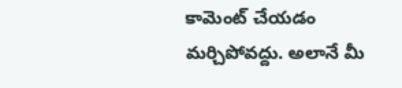కామెంట్ చేయడం మర్చిపోవద్దు. అలానే మీ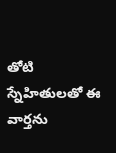తోటి స్నేహితులతో ఈ వార్తను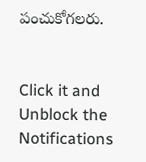పంచుకోగలరు.


Click it and Unblock the Notifications